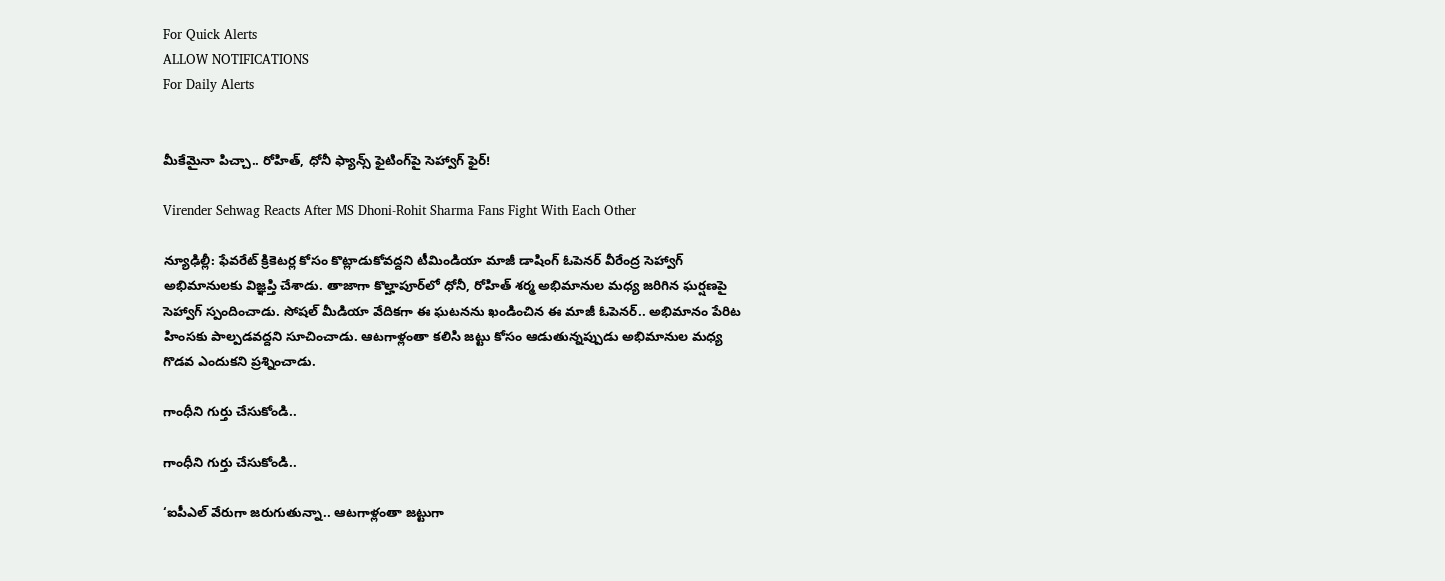For Quick Alerts
ALLOW NOTIFICATIONS
For Daily Alerts


మీకేమైనా పిచ్చా.. రోహిత్, ధోనీ ఫ్యాన్స్ ఫైటింగ్‌పై సెహ్వాగ్ ఫైర్!

Virender Sehwag Reacts After MS Dhoni-Rohit Sharma Fans Fight With Each Other

న్యూఢిల్లీ: ఫేవరేట్ క్రికెటర్ల కోసం కొట్లాడుకోవద్దని టీమిండియా మాజీ డాషింగ్ ఓపెనర్ వీరేంద్ర సెహ్వాగ్ అభిమానులకు విజ్ఞప్తి చేశాడు. తాజాగా కొల్హాపూర్‌లో ధోనీ, రోహిత్ శర్మ అభిమానుల మధ్య జరిగిన ఘర్షణపై సెహ్వాగ్ స్పందించాడు. సోషల్ మీడియా వేదికగా ఈ ఘటనను ఖండించిన ఈ మాజీ ఓపెనర్.. అభిమానం పేరిట హింసకు పాల్పడవద్దని సూచించాడు. ఆటగాళ్లంతా కలిసి జట్టు కోసం ఆడుతున్నప్పుడు అభిమానుల మధ్య గొడవ ఎందుకని ప్రశ్నించాడు.

గాంధీని గుర్తు చేసుకోండి..

గాంధీని గుర్తు చేసుకోండి..

‘ఐపీఎల్ వేరుగా జరుగుతున్నా.. ఆటగాళ్లంతా జట్టుగా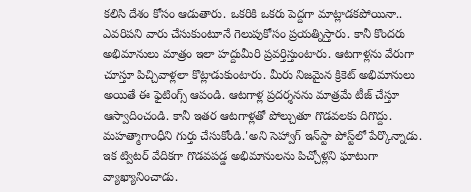కలిసి దేశం కోసం ఆడుతారు. ఒకరికి ఒకరు పెద్దగా మాట్లాడకపోయినా.. ఎవరిపని వారు చేసుకుంటూనే గెలుపుకోసం ప్రయత్నిస్తారు. కానీ కొందరు అభిమానులు మాత్రం ఇలా హద్దుమీరి ప్రవర్తిస్తుంటారు. ఆటగాళ్లను వేరుగా చూస్తూ పిచ్చివాళ్లలా కొట్లాడుకుంటారు. మీరు నిజమైన క్రికెట్ అభిమానులు అయితే ఈ ఫైటింగ్స్ ఆపండి. ఆటగాళ్ల ప్రదర్శనను మాత్రమే టీజ్ చేస్తూ ఆస్వాదించండి. కానీ ఇతర ఆటగాళ్లతో పోల్చుతూ గొడవలకు దిగొద్దు. మహత్మాగాంధీని గుర్తు చేసుకోండి.'అని సెహ్వాగ్ ఇన్‌స్టా పోస్ట్‌లో పేర్కొన్నాడు. ఇక ట్విటర్ వేదికగా గొడవపడ్డ అభిమానులను పిచ్చోళ్లని ఘాటుగా వ్యాఖ్యానించాడు.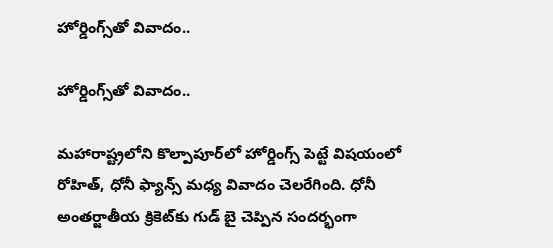హోర్డింగ్స్‌తో వివాదం..

హోర్డింగ్స్‌తో వివాదం..

మహారాష్ట్రలోని కొల్పాపూర్‌లో హోర్డింగ్స్ పెట్టే విషయంలో రోహిత్, ధోనీ ఫ్యాన్స్ మధ్య వివాదం చెలరేగింది. ధోనీ అంతర్జాతీయ క్రికెట్‌కు గుడ్ బై చెప్పిన సందర్భంగా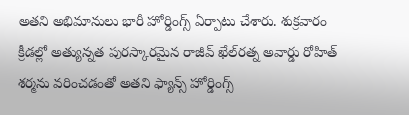అతని అభిమానులు భారీ హోర్డింగ్స్ ఏర్పాటు చేశారు. శుక్రవారం క్రీడల్లో అత్యున్నత పురస్కారమైన రాజీవ్ ఖేల్‌రత్న అవార్డు రోహిత్ శర్మను వరించడంతో అతని ఫ్యాన్స్ హోర్డింగ్స్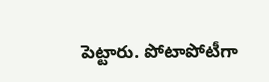పెట్టారు. పోటాపోటీగా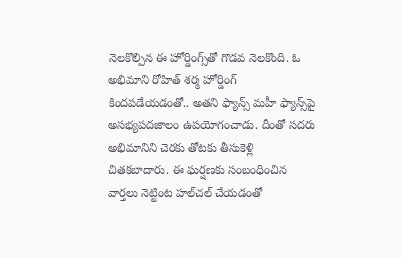నెలకొల్పిన ఈ హోర్డింగ్స్‌తో గొడవ నెలకొంది. ఓ అభిమాని రోహిత్ శర్మ హోర్డింగ్ కిందపడేయడంతో.. అతని ఫ్యాన్స్ మహీ ఫ్యాన్స్‌పై అసభ్యపదజాలం ఉపయోగంచాడు. దీంతో సదరు అభిమానిని చెరకు తోటకు తీసుకెళ్లి చితకబాదారు. ఈ ఘర్షణకు సంబంధించిన వార్తలు నెట్టింట హల్‌చల్ చేయడంతో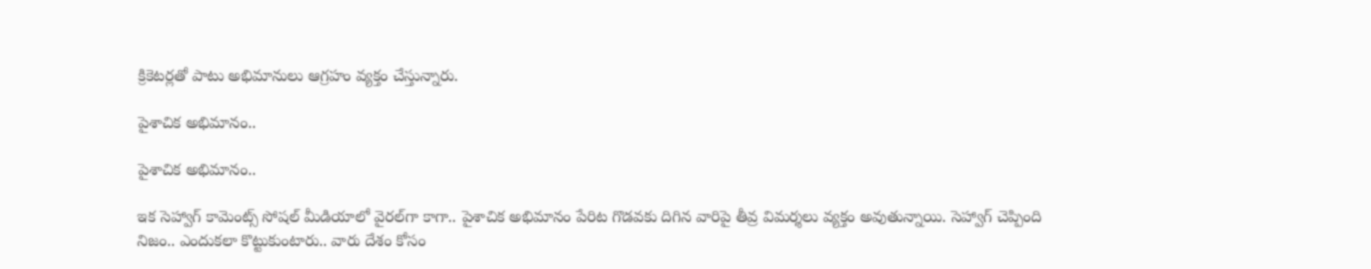క్రికెటర్లతో పాటు అభిమానులు ఆగ్రహం వ్యక్తం చేస్తున్నారు.

పైశాచిక అభిమానం..

పైశాచిక అభిమానం..

ఇక సెహ్వాగ్‌ కామెంట్స్‌ సోషల్‌ మీడియాలో వైరల్‌గా కాగా.. పైశాచిక అభిమానం పేరిట గొడవకు దిగిన వారిపై తీవ్ర విమర్శలు వ్యక్తం అవుతున్నాయి. సెహ్వాగ్‌ చెప్పింది నిజం.. ఎందుకలా కొట్టుకుంటారు.. వారు దేశం కోసం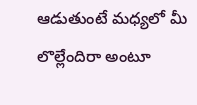ఆడుతుంటే మధ్యలో మీ లొల్లేందిరా అంటూ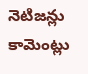నెటిజన్లు కామెంట్లు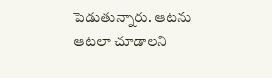పెడుతున్నారు. ఆటను ఆటలా చూడాలని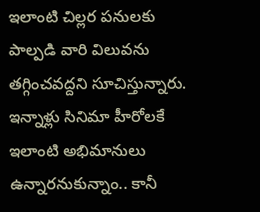ఇలాంటి చిల్లర పనులకు పాల్పడి వారి విలువను తగ్గించవద్దని సూచిస్తున్నారు. ఇన్నాళ్లు సినిమా హీరోలకే ఇలాంటి అభిమానులు ఉన్నారనుకున్నాం.. కానీ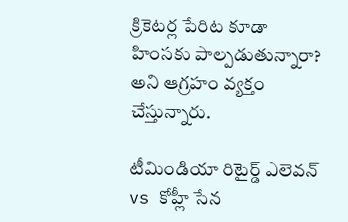క్రికెటర్ల పేరిట కూడా హింసకు పాల్పడుతున్నారా? అని ఆగ్రహం వ్యక్తం చేస్తున్నారు.

టీమిండియా రిటైర్డ్ ఎలెవన్ vs కోహ్లీ సేన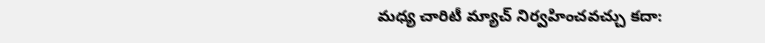మధ్య చారిటీ మ్యాచ్ నిర్వహించవచ్చు కదా: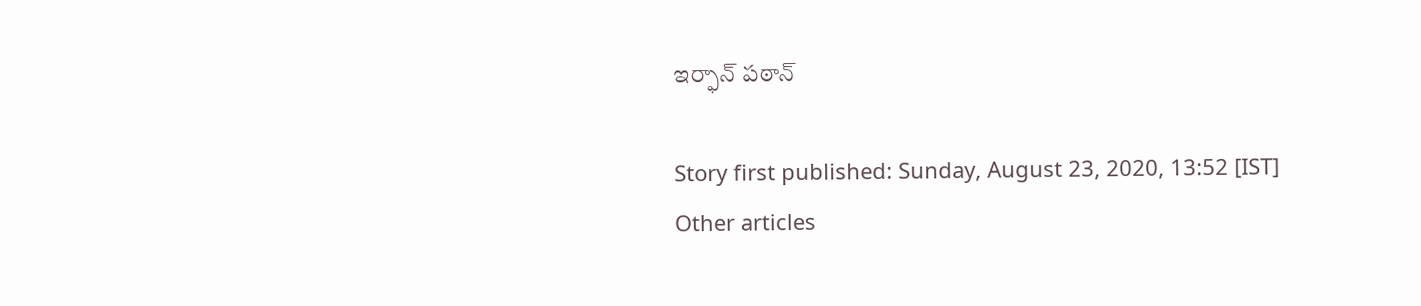ఇర్ఫాన్ పఠాన్

Story first published: Sunday, August 23, 2020, 13:52 [IST]
Other articles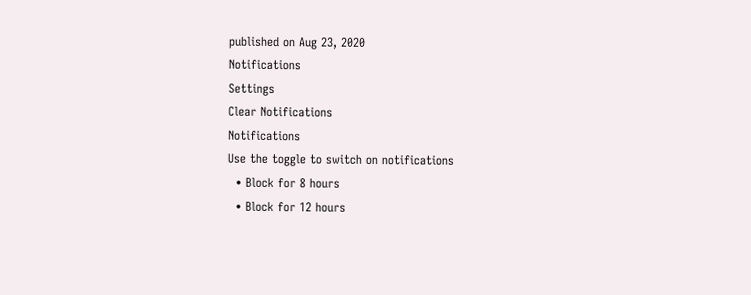published on Aug 23, 2020
Notifications
Settings
Clear Notifications
Notifications
Use the toggle to switch on notifications
  • Block for 8 hours
  • Block for 12 hours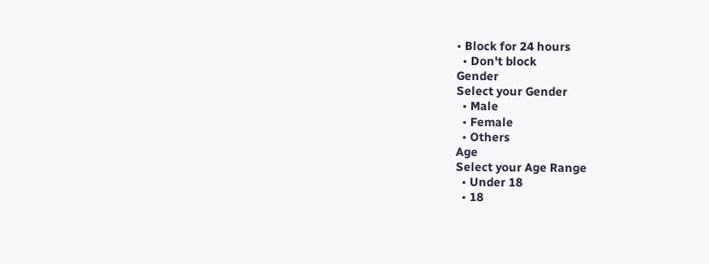• Block for 24 hours
  • Don't block
Gender
Select your Gender
  • Male
  • Female
  • Others
Age
Select your Age Range
  • Under 18
  • 18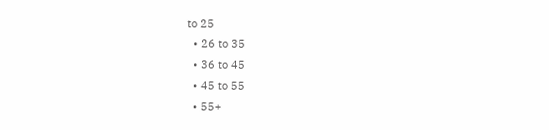to 25
  • 26 to 35
  • 36 to 45
  • 45 to 55
  • 55+